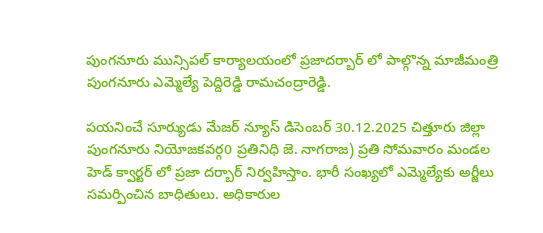పుంగనూరు మున్సిపల్ కార్యాలయంలో ప్రజాదర్బార్ లో పాల్గొన్న మాజీమంత్రి పుంగనూరు ఎమ్మెల్యే పెద్దిరెడ్డి రామచంద్రారెడ్డి.

పయనించే సూర్యుడు మేజర్ న్యూస్ డిసెంబర్ 30.12.2025 చిత్తూరు జిల్లా పుంగనూరు నియోజకవర్గ0 ప్రతినిధి జె. నాగరాజ) ప్రతి సోమవారం మండల హెడ్ క్వార్టర్ లో ప్రజా దర్బార్ నిర్వహిస్తాం. భారీ సంఖ్యలో ఎమ్మెల్యేకు అర్జీలు సమర్పించిన బాధితులు. అధికారుల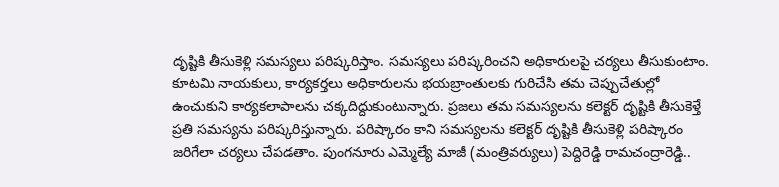దృష్టికి తీసుకెళ్లి సమస్యలు పరిష్కరిస్తాం. సమస్యలు పరిష్కరించని అధికారులపై చర్యలు తీసుకుంటాం. కూటమి నాయకులు, కార్యకర్తలు అధికారులను భయబ్రాంతులకు గురిచేసి తమ చెప్పుచేతుల్లో ఉంచుకుని కార్యకలాపాలను చక్కదిద్దుకుంటున్నారు. ప్రజలు తమ సమస్యలను కలెక్టర్ దృష్టికి తీసుకెళ్తే ప్రతి సమస్యను పరిష్కరిస్తున్నారు. పరిష్కారం కాని సమస్యలను కలెక్టర్ దృష్టికి తీసుకెళ్లి పరిష్కారం జరిగేలా చర్యలు చేపడతాం. పుంగనూరు ఎమ్మెల్యే మాజీ (మంత్రివర్యులు) పెద్దిరెడ్డి రామచంద్రారెడ్డి..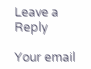Leave a Reply

Your email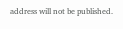address will not be published.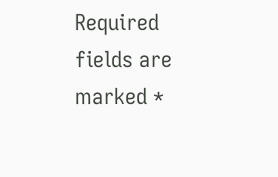Required fields are marked *